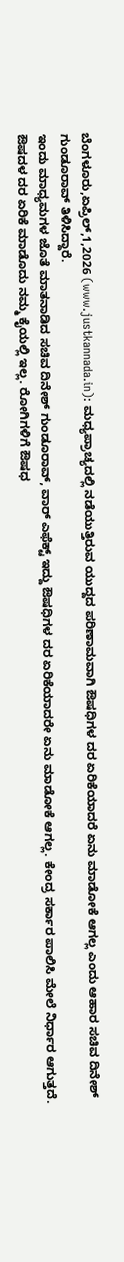ಬೆಂಗಳೂರು,ಏಪ್ರಿಲ್,1,2026 (www.justkannada.in): ಮಧ್ಯಪ್ರಾಚ್ಯದಲ್ಲಿ ನಡೆಯುತ್ತಿರುವ ಯುದ್ದದ ಪರಿಣಾಮವಾಗಿ ಔಷಧಿಗಳ ದರ ಏರಿಕೆಯಾದರೆ ಏನು ಮಾಡೋಕೆ ಆಗಲ್ಲ ಎಂದು ಆಹಾರ ಸಚಿವ ದಿನೇಶ್ ಗುಂಡೂರಾವ್ ತಿಳಿಸಿದ್ದಾರೆ.
ಇಂದು ಮಾಧ್ಯಮಗಳ ಜೊತೆ ಮಾತನಾಡಿದ ಸಚಿವ ದಿನೇಶ್ ಗುಂಡೂರಾವ್, ವಾರ್ ಎಫೆಕ್ಟ್ ಇದ್ದು ಔಷಧಿಗಳ ದರ ಏರಿಕೆಯಾದರೇ ಏನು ಮಾಡೋಕೆ ಆಗಲ್ಲ. ಕೇಂದ್ರ ಸರ್ಕಾರ ಪಾಲಿಸಿ ಮೇಲೆ ನಿರ್ಧಾರ ಆಗುತ್ತದೆ.
ಔಷದಳ ದರ ಏರಿಕೆ ಮಾಡೊದು ನಮ್ಮ ಕೈಯಲ್ಲಿ ಇಲ್ಲ. ರೋಗಿಗಳಿಗೆ ಔಷಧ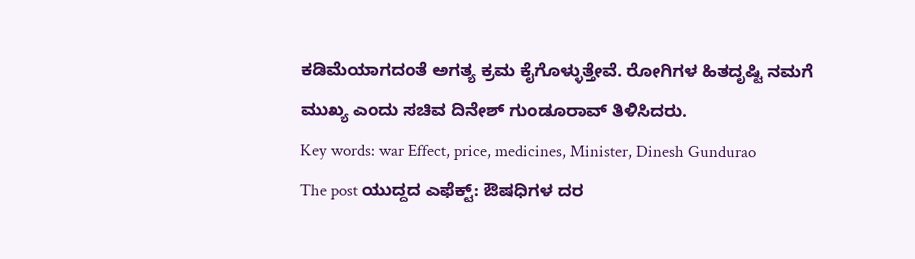ಕಡಿಮೆಯಾಗದಂತೆ ಅಗತ್ಯ ಕ್ರಮ ಕೈಗೊಳ್ಳುತ್ತೇವೆ. ರೋಗಿಗಳ ಹಿತದೃಷ್ಟಿ ನಮಗೆ ಮುಖ್ಯ ಎಂದು ಸಚಿವ ದಿನೇಶ್ ಗುಂಡೂರಾವ್ ತಿಳಿಸಿದರು.
Key words: war Effect, price, medicines, Minister, Dinesh Gundurao
The post ಯುದ್ದದ ಎಫೆಕ್ಟ್: ಔಷಧಿಗಳ ದರ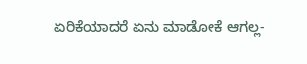ಏರಿಕೆಯಾದರೆ ಏನು ಮಾಡೋಕೆ ಆಗಲ್ಲ-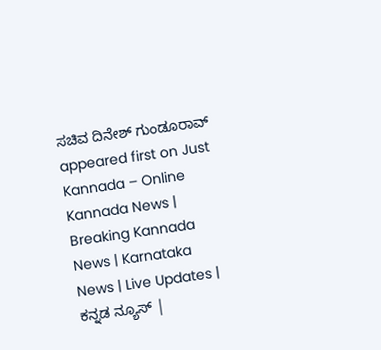ಸಚಿವ ದಿನೇಶ್ ಗುಂಡೂರಾವ್ appeared first on Just Kannada – Online Kannada News | Breaking Kannada News | Karnataka News | Live Updates | ಕನ್ನಡ ನ್ಯೂಸ್ |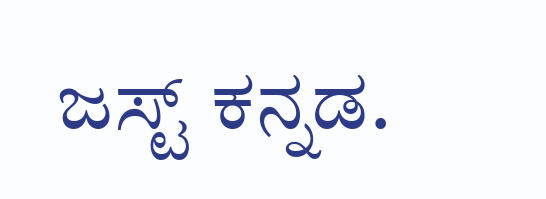ಜಸ್ಟ್ ಕನ್ನಡ.